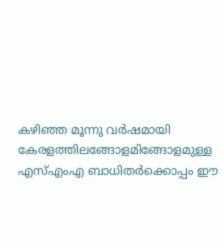കഴിഞ്ഞ മൂന്നു വര്‍ഷമായി കേരളത്തിലങ്ങോളമിങ്ങോളമുള്ള എസ്എംഎ ബാധിതര്‍ക്കൊപ്പം ഈ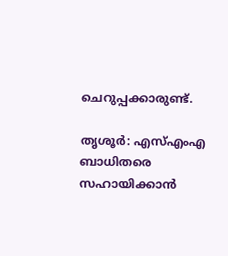ചെറുപ്പക്കാരുണ്ട്.

തൃശൂര്‍: എസ്എംഎ ബാധിതരെ സഹായിക്കാന്‍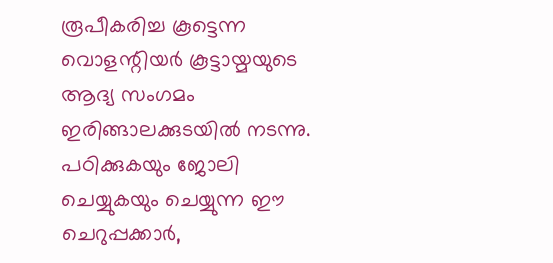രൂപീകരിച്ച കൂട്ടെന്ന വൊളന്റിയര്‍ കൂട്ടായ്മയുടെ ആദ്യ സംഗമം ഇരിങ്ങാലക്കുടയില്‍ നടന്നു. പഠിക്കുകയും ജോലി ചെയ്യുകയും ചെയ്യുന്ന ഈ ചെറുപ്പക്കാര്‍,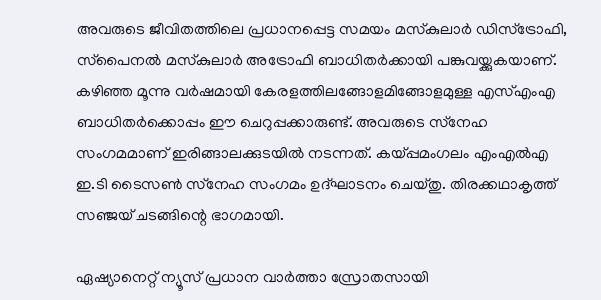അവരുടെ ജീവിതത്തിലെ പ്രധാനപ്പെട്ട സമയം മസ്‌കുലാര്‍ ഡിസ്‌ട്രോഫി, സ്‌പൈനല്‍ മസ്‌കുലാര്‍ അട്രോഫി ബാധിതര്‍ക്കായി പങ്കുവയ്ക്കുകയാണ്. കഴിഞ്ഞ മൂന്നു വര്‍ഷമായി കേരളത്തിലങ്ങോളമിങ്ങോളമുള്ള എസ്എംഎ ബാധിതര്‍ക്കൊപ്പം ഈ ചെറുപ്പക്കാരുണ്ട്. അവരുടെ സ്‌നേഹ സംഗമമാണ് ഇരിങ്ങാലക്കുടയില്‍ നടന്നത്. കയ്പ്പമംഗലം എംഎല്‍എ ഇ.ടി ടൈസണ്‍ സ്‌നേഹ സംഗമം ഉദ്ഘാടനം ചെയ്തു. തിരക്കഥാകൃത്ത് സഞ്ജയ് ചടങ്ങിന്റെ ഭാഗമായി.

ഏഷ്യാനെറ്റ് ന്യൂസ് പ്രധാന വാർത്താ സ്രോതസായി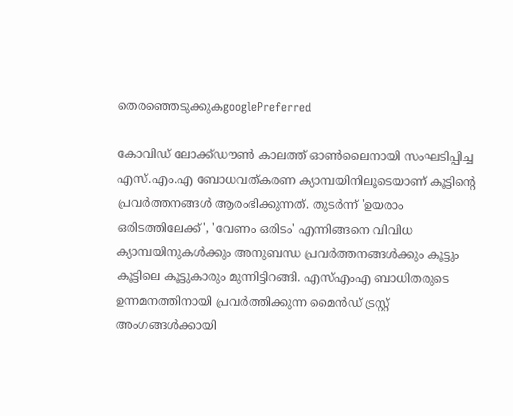തെരഞ്ഞെടുക്കുകgooglePreferred

കോവിഡ് ലോക്ക്ഡൗണ്‍ കാലത്ത് ഓണ്‍ലൈനായി സംഘടിപ്പിച്ച എസ്.എം.എ ബോധവത്കരണ ക്യാമ്പയിനിലൂടെയാണ് കൂട്ടിന്റെ പ്രവര്‍ത്തനങ്ങള്‍ ആരംഭിക്കുന്നത്. തുടര്‍ന്ന് 'ഉയരാം ഒരിടത്തിലേക്ക്', 'വേണം ഒരിടം' എന്നിങ്ങനെ വിവിധ ക്യാമ്പയിനുകള്‍ക്കും അനുബന്ധ പ്രവര്‍ത്തനങ്ങള്‍ക്കും കൂട്ടും കൂട്ടിലെ കൂട്ടുകാരും മുന്നിട്ടിറങ്ങി. എസ്എംഎ ബാധിതരുടെ ഉന്നമനത്തിനായി പ്രവര്‍ത്തിക്കുന്ന മൈന്‍ഡ് ട്രസ്റ്റ് അംഗങ്ങള്‍ക്കായി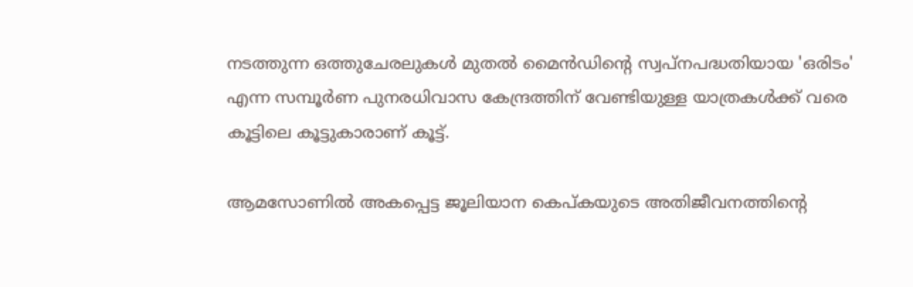നടത്തുന്ന ഒത്തുചേരലുകള്‍ മുതല്‍ മൈന്‍ഡിന്റെ സ്വപ്നപദ്ധതിയായ 'ഒരിടം' എന്ന സമ്പൂര്‍ണ പുനരധിവാസ കേന്ദ്രത്തിന് വേണ്ടിയുള്ള യാത്രകള്‍ക്ക് വരെ കൂട്ടിലെ കൂട്ടുകാരാണ് കൂട്ട്.

ആമസോണിൽ അകപ്പെട്ട ജൂലിയാന കെപ്‌കയുടെ അതിജീവനത്തിന്‍റെ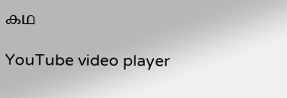കഥ

YouTube video player